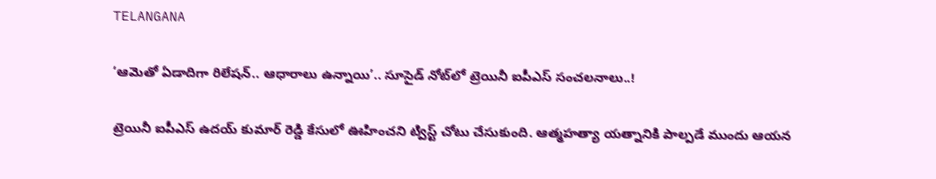TELANGANA

‘ఆమెతో ఏడాదిగా రిలేషన్.. ఆధారాలు ఉన్నాయి’.. సూసైడ్ నోట్‌లో ట్రెయినీ ఐపీఎస్ సంచలనాలు..!

ట్రెయినీ ఐపీఎస్ ఉదయ్ కుమార్ రెడ్డి కేసులో ఊహించని ట్విస్ట్ చోటు చేసుకుంది. ఆత్మహత్యా యత్నానికి పాల్పడే ముందు ఆయన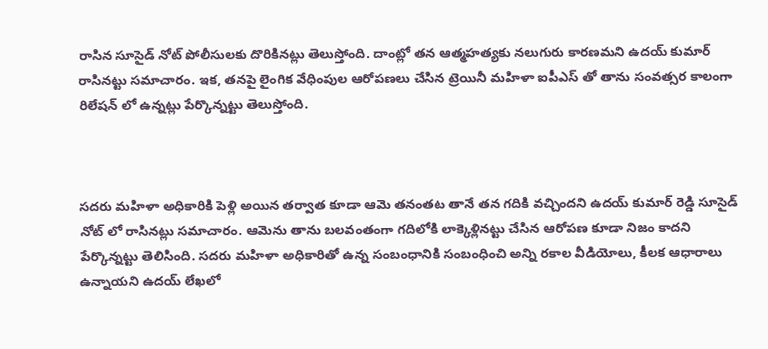రాసిన సూసైడ్ నోట్ పోలీసులకు దొరికినట్లు తెలుస్తోంది. దాంట్లో తన ఆత్మహత్యకు నలుగురు కారణమని ఉదయ్ కుమార్ రాసినట్టు సమాచారం. ఇక, తనపై లైంగిక వేధింపుల ఆరోపణలు చేసిన ట్రెయినీ మహిళా ఐపీఎస్ తో తాను సంవత్సర కాలంగా రిలేషన్ లో ఉన్నట్లు పేర్కొన్నట్టు తెలుస్తోంది.



సదరు మహిళా అధికారికి పెళ్లి అయిన తర్వాత కూడా ఆమె తనంతట తానే తన గదికి వచ్చిందని ఉదయ్ కుమార్ రెడ్డి సూసైడ్ నోట్ లో రాసినట్లు సమాచారం. ఆమెను తాను బలవంతంగా గదిలోకి లాక్కెళ్లినట్టు చేసిన ఆరోపణ కూడా నిజం కాదని పేర్కొన్నట్టు తెలిసింది. సదరు మహిళా అధికారితో ఉన్న సంబంధానికి సంబంధించి అన్ని రకాల వీడియోలు, కీలక ఆధారాలు ఉన్నాయని ఉదయ్ లేఖలో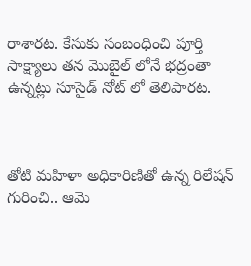రాశారట. కేసుకు సంబంధించి పూర్తి సాక్ష్యాలు తన మెుబైల్ లోనే భద్రంతా ఉన్నట్లు సూసైడ్ నోట్ లో తెలిపారట.



తోటి మహిళా అధికారిణితో ఉన్న రిలేషన్ గురించి.. ఆమె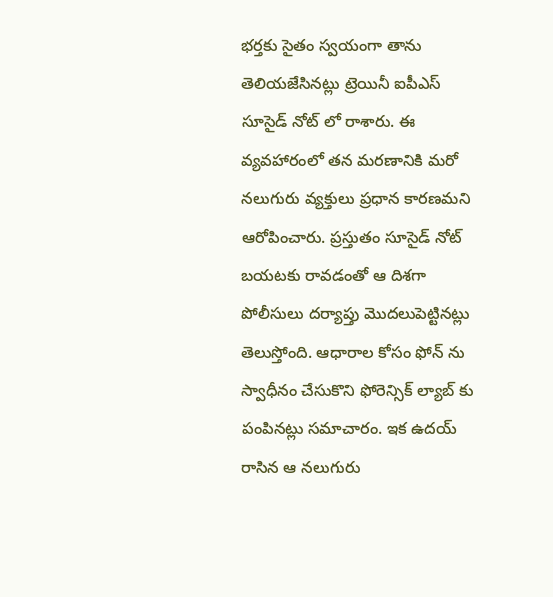భర్తకు సైతం స్వయంగా తాను తెలియజేసినట్లు ట్రెయినీ ఐపీఎస్ సూసైడ్ నోట్ లో రాశారు. ఈ వ్యవహారంలో తన మరణానికి మరో నలుగురు వ్యక్తులు ప్రధాన కారణమని ఆరోపించారు. ప్రస్తుతం సూసైడ్ నోట్ బయటకు రావడంతో ఆ దిశగా పోలీసులు దర్యాప్తు మెుదలుపెట్టినట్లు తెలుస్తోంది. ఆధారాల కోసం ఫోన్ ను స్వాధీనం చేసుకొని ఫోరెన్సిక్ ల్యాబ్ కు పంపినట్లు సమాచారం. ఇక ఉదయ్ రాసిన ఆ నలుగురు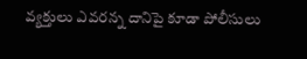వ్యక్తులు ఎవరన్న దానిపై కూడా పోలీసులు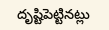దృష్టిపెట్టినట్లు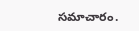సమాచారం.